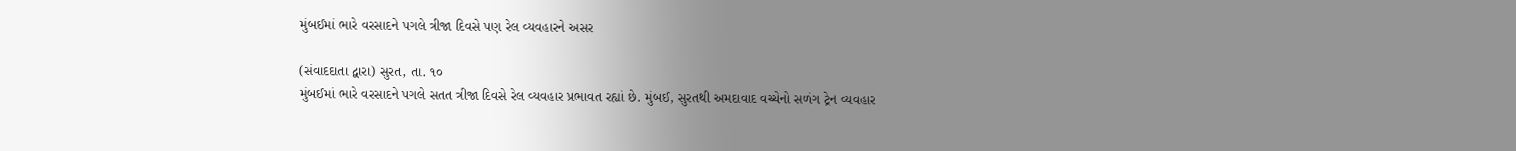મુંબઈમાં ભારે વરસાદને પગલે ત્રીજા દિવસે પણ રેલ વ્યવહારને અસર

(સંવાદદાતા દ્વારા) સુરત, તા. ૧૦
મુંબઈમાં ભારે વરસાદને પગલે સતત ત્રીજા દિવસે રેલ વ્યવહાર પ્રભાવત રહ્યાં છે. મુંબઈ, સુરતથી અમદાવાદ વચ્ચેનો સળંગ ટ્રેન વ્યવહાર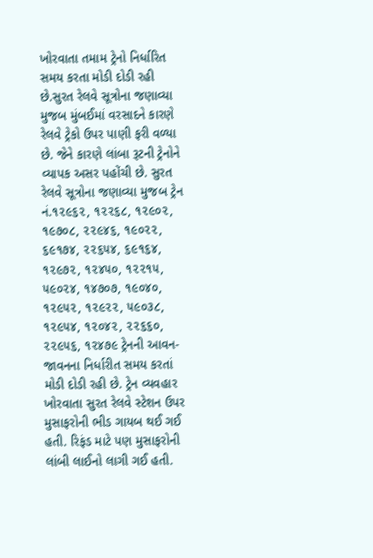ખોરવાતા તમામ ટ્રેનો નિર્ધારિત સમય કરતા મોડી દોડી રહી છે.સુરત રેલવે સૂત્રોના જણાવ્યા મુજબ મુંબઈમાં વરસાદને કારણે રેલવે ટ્રેકો ઉપર પાણી ફરી વળ્યા છે. જેને કારણે લાંબા રૂટની ટ્રેનોને વ્યાપક અસર પહોંચી છે. સુરત રેલવે સૂત્રોના જણાવ્યા મુજબ ટ્રેન નં.૧૨૯૬૨, ૧૨૨૬૮, ૧૨૯૦૨, ૧૯૭૦૮, ૨૨૯૪૬, ૧૯૦૨૨, ૬૯૧૭૪, ૨૨૬૫૪, ૬૯૧૬૪, ૧૨૯૭૨, ૧૨૪૫૦, ૧૨૨૧૫, ૫૯૦૨૪, ૧૪૭૦૭, ૧૯૦૪૦, ૧૨૯૫૨, ૧૨૯૨૨, ૫૯૦૩૮, ૧૨૯૫૪, ૧૨૦૪૨, ૨૨૬૬૦, ૨૨૯૫૬, ૧૨૪૭૯ ટ્રેનની આવન-જાવનના નિર્ધારીત સમય કરતાં મોડી દોડી રહી છે. ટ્રેન વ્યવહાર ખોરવાતા સુરત રેલવે સ્ટેશન ઉપર મુસાફરોની ભીડ ગાયબ થઈ ગઈ હતી. રિફંડ માટે પણ મુસાફરોની લાંબી લાઈનો લાગી ગઈ હતી.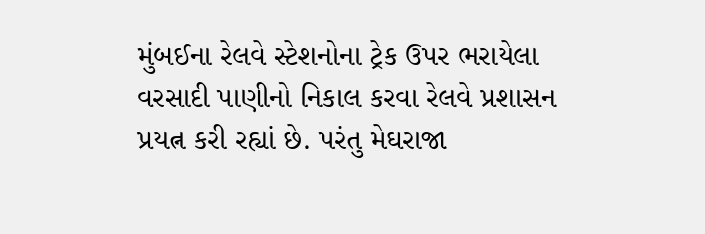મુંબઈના રેલવે સ્ટેશનોના ટ્રેક ઉપર ભરાયેલા વરસાદી પાણીનો નિકાલ કરવા રેલવે પ્રશાસન પ્રયત્ન કરી રહ્યાં છે. પરંતુ મેઘરાજા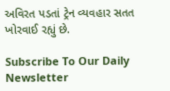અવિરત પડતાં ટ્રેન વ્યવહાર સતત ખોરવાઈ રહ્યું છે.

Subscribe To Our Daily Newsletter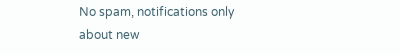No spam, notifications only about new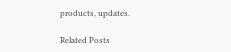products, updates.

Related Posts